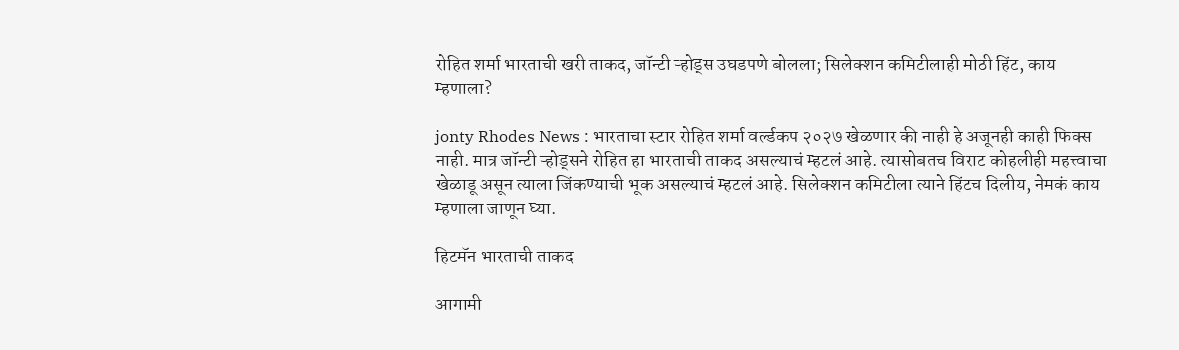रोहित शर्मा भारताची खरी ताकद, जॉन्टी ऱ्होड्स उघडपणे बोलला; सिलेक्शन कमिटीलाही मोठी हिंट, काय म्हणाला?

jonty Rhodes News : भारताचा स्टार रोहित शर्मा वर्ल्डकप २०२७ खेळणार की नाही हे अजूनही काही फिक्स नाही. मात्र जॉन्टी ऱ्होड्सने रोहित हा भारताची ताकद असल्याचं म्हटलं आहे. त्यासोबतच विराट कोहलीही महत्त्वाचा खेळाडू असून त्याला जिंकण्याची भूक असल्याचं म्हटलं आहे. सिलेक्शन कमिटीला त्याने हिंटच दिलीय, नेमकं काय म्हणाला जाणून घ्या.

हिटमॅन भारताची ताकद

आगामी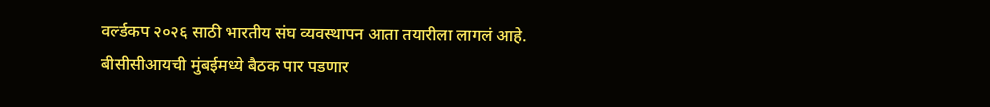वर्ल्डकप २०२६ साठी भारतीय संघ व्यवस्थापन आता तयारीला लागलं आहे. बीसीसीआयची मुंबईमध्ये बैठक पार पडणार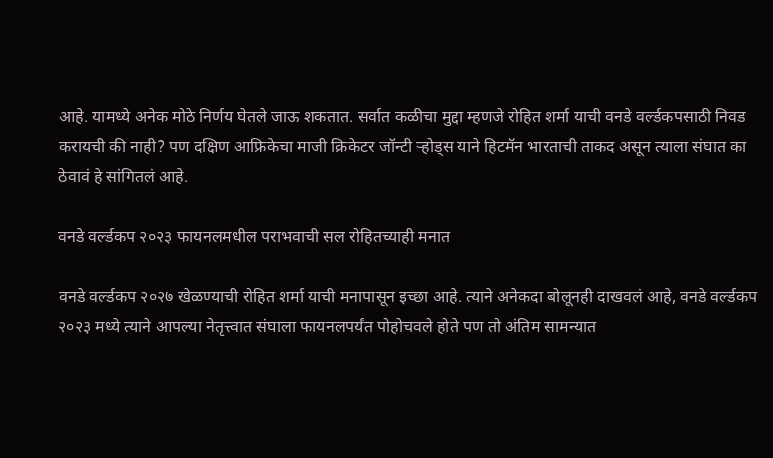आहे. यामध्ये अनेक मोठे निर्णय घेतले जाऊ शकतात. सर्वात कळीचा मुद्दा म्हणजे रोहित शर्मा याची वनडे वर्ल्डकपसाठी निवड करायची की नाही? पण दक्षिण आफ्रिकेचा माजी क्रिकेटर जॉन्टी ऱ्होड्स याने हिटमॅन भारताची ताकद असून त्याला संघात का ठेवावं हे सांगितलं आहे.

वनडे वर्ल्डकप २०२३ फायनलमधील पराभवाची सल रोहितच्याही मनात

वनडे वर्ल्डकप २०२७ खेळण्याची रोहित शर्मा याची मनापासून इच्छा आहे. त्याने अनेकदा बोलूनही दाखवलं आहे, वनडे वर्ल्डकप २०२३ मध्ये त्याने आपल्या नेतृत्त्वात संघाला फायनलपर्यंत पोहोचवले होते पण तो अंतिम सामन्यात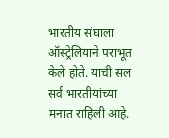भारतीय संघाला ऑस्ट्रेलियाने पराभूत केले होते. याची सल सर्व भारतीयांच्या मनात राहिली आहे.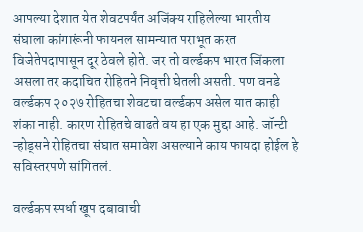आपल्या देशात येत शेवटपर्यंत अजिंक्य राहिलेल्या भारतीय संघाला कांगारूंनी फायनल सामन्यात पराभूत करत विजेतेपदापासून दूर ठेवले होते. जर तो वर्ल्डकप भारत जिंकला असला तर कदाचित रोहितने निवृत्ती घेतली असती. पण वनडे वर्ल्डकप २०२७ रोहितचा शेवटचा वर्ल्डकप असेल यात काही शंका नाही. कारण रोहितचे वाढते वय हा एक मुद्दा आहे. जॉन्टी ऱ्होड्सने रोहितचा संघात समावेश असल्याने काय फायदा होईल हे सविस्तरपणे सांगितलं.

वर्ल्डकप स्पर्धा खूप दबावाची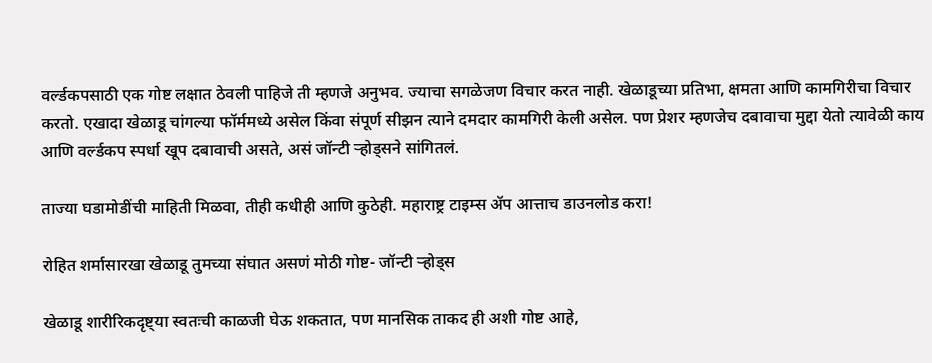वर्ल्डकपसाठी एक गोष्ट लक्षात ठेवली पाहिजे ती म्हणजे अनुभव. ज्याचा सगळेजण विचार करत नाही. खेळाडूच्या प्रतिभा, क्षमता आणि कामगिरीचा विचार करतो. एखादा खेळाडू चांगल्या फॉर्ममध्ये असेल किंवा संपूर्ण सीझन त्याने दमदार कामगिरी केली असेल. पण प्रेशर म्हणजेच दबावाचा मुद्दा येतो त्यावेळी काय आणि वर्ल्डकप स्पर्धा खूप दबावाची असते, असं जॉन्टी ऱ्होड्सने सांगितलं.

ताज्या घडामोडींची माहिती मिळवा, तीही कधीही आणि कुठेही. महाराष्ट्र टाइम्स ॲप आत्ताच डाउनलोड करा!

रोहित शर्मासारखा खेळाडू तुमच्या संघात असणं मोठी गोष्ट- जॉन्टी ऱ्होड्स

खेळाडू शारीरिकदृष्ट्या स्वतःची काळजी घेऊ शकतात, पण मानसिक ताकद ही अशी गोष्ट आहे,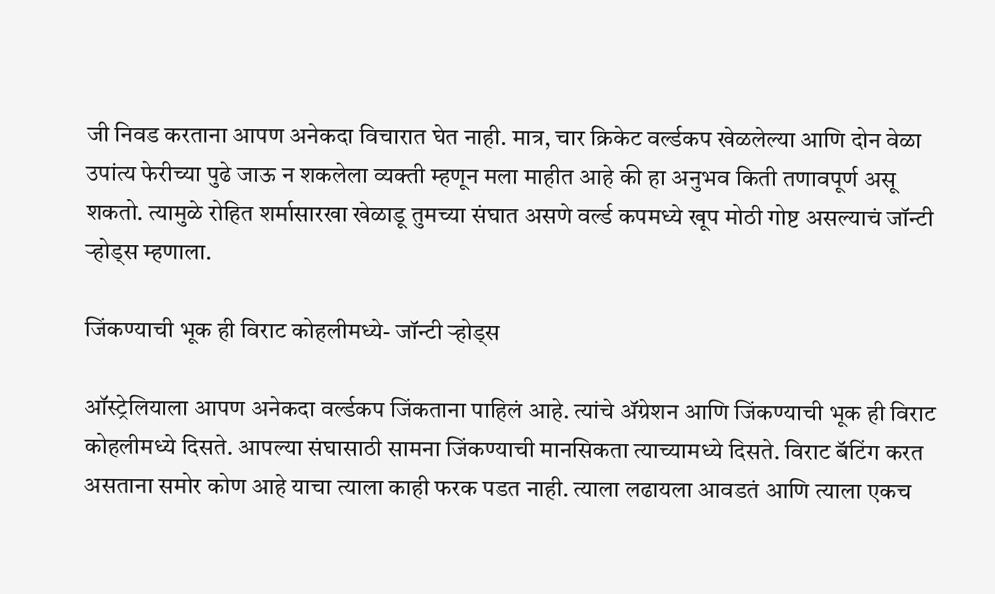जी निवड करताना आपण अनेकदा विचारात घेत नाही. मात्र, चार क्रिकेट वर्ल्डकप खेळलेल्या आणि दोन वेळा उपांत्य फेरीच्या पुढे जाऊ न शकलेला व्यक्ती म्हणून मला माहीत आहे की हा अनुभव किती तणावपूर्ण असू शकतो. त्यामुळे रोहित शर्मासारखा खेळाडू तुमच्या संघात असणे वर्ल्ड कपमध्ये खूप मोठी गोष्ट असल्याचं जॉन्टी ऱ्होड्स म्हणाला.

जिंकण्याची भूक ही विराट कोहलीमध्ये- जॉन्टी ऱ्होड्स

ऑस्ट्रेलियाला आपण अनेकदा वर्ल्डकप जिंकताना पाहिलं आहे. त्यांचे ॲग्रेशन आणि जिंकण्याची भूक ही विराट कोहलीमध्ये दिसते. आपल्या संघासाठी सामना जिंकण्याची मानसिकता त्याच्यामध्ये दिसते. विराट बॅटिंग करत असताना समोर कोण आहे याचा त्याला काही फरक पडत नाही. त्याला लढायला आवडतं आणि त्याला एकच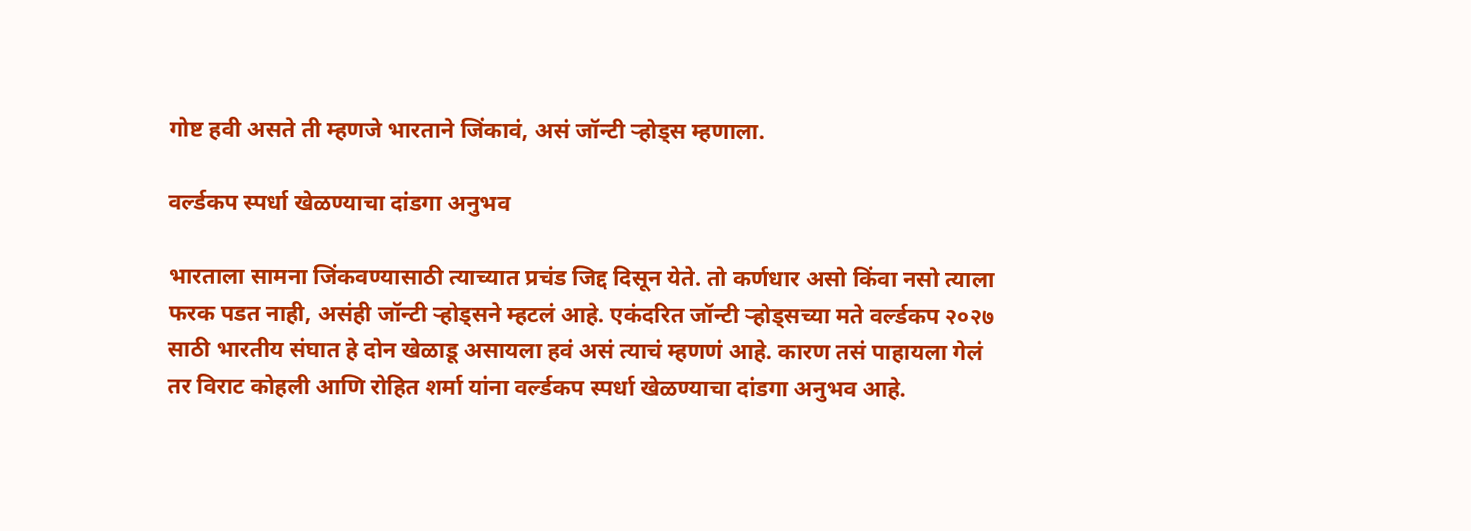गोष्ट हवी असते ती म्हणजे भारताने जिंकावं, असं जॉन्टी ऱ्होड्स म्हणाला.

वर्ल्डकप स्पर्धा खेळण्याचा दांडगा अनुभव

भारताला सामना जिंकवण्यासाठी त्याच्यात प्रचंड जिद्द दिसून येते. तो कर्णधार असो किंवा नसो त्याला फरक पडत नाही, असंही जॉन्टी ऱ्होड्सने म्हटलं आहे. एकंदरित जॉन्टी ऱ्होड्सच्या मते वर्ल्डकप २०२७ साठी भारतीय संघात हे दोन खेळाडू असायला हवं असं त्याचं म्हणणं आहे. कारण तसं पाहायला गेलं तर विराट कोहली आणि रोहित शर्मा यांना वर्ल्डकप स्पर्धा खेळण्याचा दांडगा अनुभव आहे.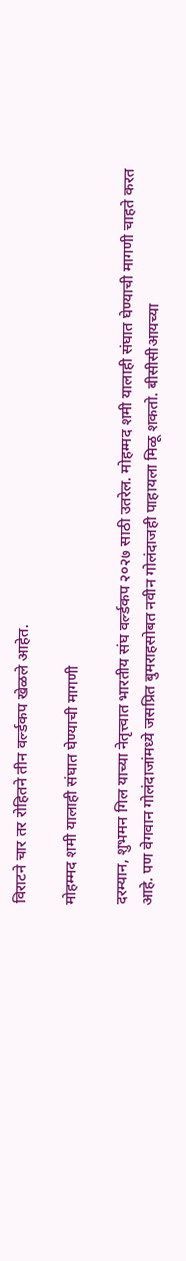विराटने चार तर रोहितने तीन वर्ल्डकप खेळले आहेत.

मोहम्मद शमी यालाही संघात घेण्याची मागणी

दरम्यान, शुभमन गिल याच्या नेतृत्त्वात भारतीय संघ वर्ल्डकप २०२७ साठी उतरेल. मोहम्मद शमी यालाही संघात घेण्याची मागणी चाहते करत आहे. पण वेगवान गोलंदाजांमध्ये जसप्रित बुमराहसोबत नवीन गोलंदाजही पाहायला मिळू शकतो. बीसीसीआयच्या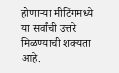होणाऱ्या मीटिंगमध्ये या सर्वांची उत्तरे मिळण्याची शक्यता आहे.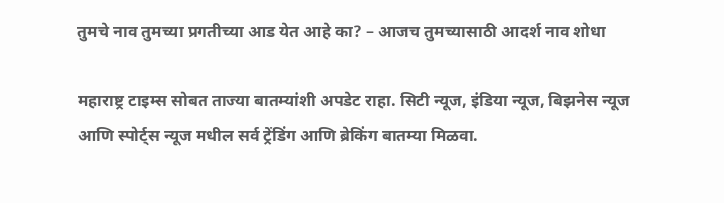तुमचे नाव तुमच्या प्रगतीच्या आड येत आहे का? – आजच तुमच्यासाठी आदर्श नाव शोधा

महाराष्ट्र टाइम्स सोबत ताज्या बातम्यांशी अपडेट राहा. सिटी न्यूज, इंडिया न्यूज, बिझनेस न्यूज आणि स्पोर्ट्स न्यूज मधील सर्व ट्रेंडिंग आणि ब्रेकिंग बातम्या मिळवा.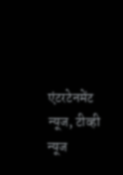एंटरटेनमेंट न्यूज, टीव्ही न्यूज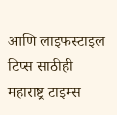आणि लाइफस्टाइल टिप्स साठीही महाराष्ट्र टाइम्स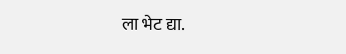ला भेट द्या.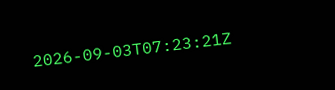2026-09-03T07:23:21Z